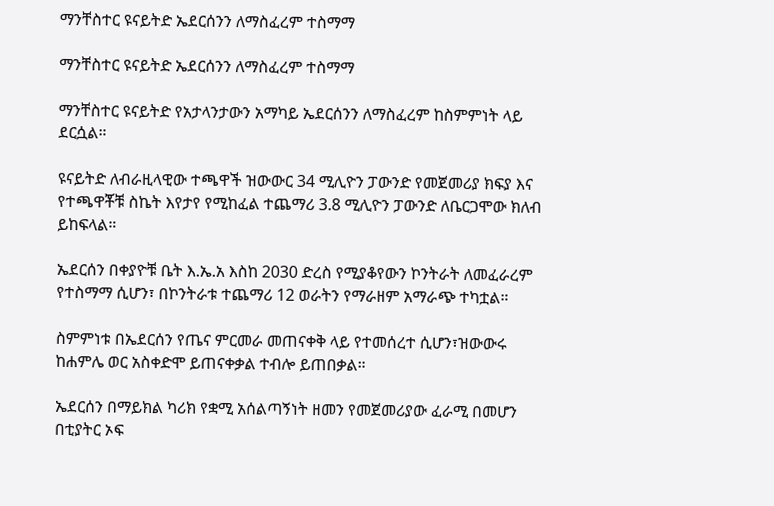ማንቸስተር ዩናይትድ ኤደርሰንን ለማስፈረም ተስማማ

ማንቸስተር ዩናይትድ ኤደርሰንን ለማስፈረም ተስማማ

ማንቸስተር ዩናይትድ የአታላንታውን አማካይ ኤደርሰንን ለማስፈረም ከስምምነት ላይ ደርሷል።

ዩናይትድ ለብራዚላዊው ተጫዋች ዝውውር 34 ሚሊዮን ፓውንድ የመጀመሪያ ክፍያ እና የተጫዋቾቹ ስኬት እየታየ የሚከፈል ተጨማሪ 3.8 ሚሊዮን ፓውንድ ለቤርጋሞው ክለብ ይከፍላል።

ኤደርሰን በቀያዮቹ ቤት እ.ኤ.አ እስከ 2030 ድረስ የሚያቆየውን ኮንትራት ለመፈራረም የተስማማ ሲሆን፣ በኮንትራቱ ተጨማሪ 12 ወራትን የማራዘም አማራጭ ተካቷል።

ስምምነቱ በኤደርሰን የጤና ምርመራ መጠናቀቅ ላይ የተመሰረተ ሲሆን፣ዝውውሩ ከሐምሌ ወር አስቀድሞ ይጠናቀቃል ተብሎ ይጠበቃል።

ኤደርሰን በማይክል ካሪክ የቋሚ አሰልጣኝነት ዘመን የመጀመሪያው ፈራሚ በመሆን በቲያትር ኦፍ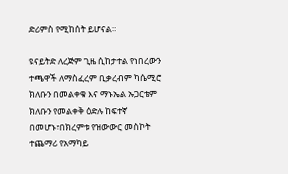ድሪምስ የሚከሰት ይሆናል።

ዩናይትድ ለረጅም ጊዜ ሲከታተል የነበረውን ተጫዋች ለማስፈረም ቢቃረብም ካሴሚሮ ክለቡን በመልቀቁ እና ማኑኤል ኡጋርቴም ክለቡን የመልቀቅ ዕድሉ ከፍተኛ በመሆኑ፣በክረምቱ የዝውውር መስኮት ተጨማሪ የአማካይ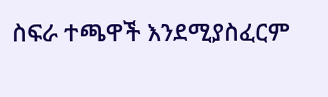ስፍራ ተጫዋች እንደሚያስፈርም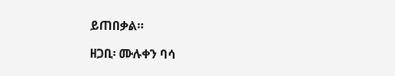ይጠበቃል።

ዘጋቢ፡ ሙሉቀን ባሳ